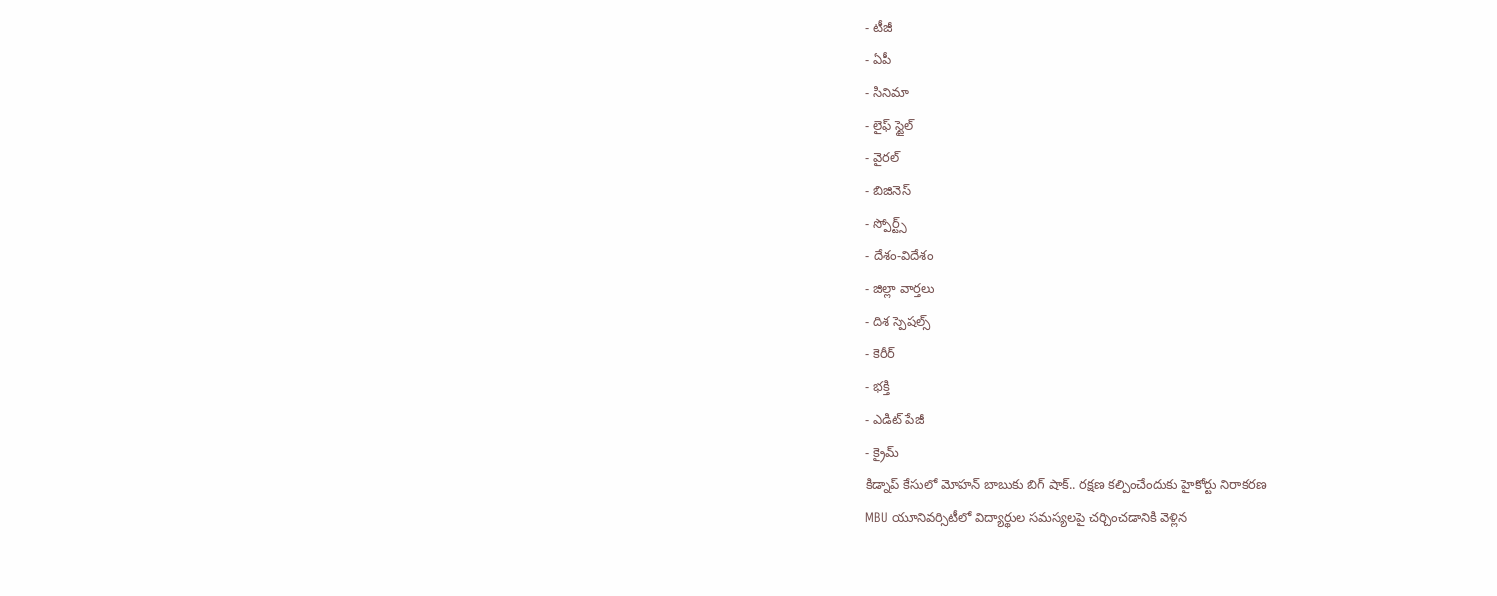- టీజీ
- ఏపీ
- సినిమా
- లైఫ్ స్టైల్
- వైరల్
- బిజినెస్
- స్పోర్ట్స్
- దేశం-విదేశం
- జిల్లా వార్తలు
- దిశ స్పెషల్స్
- కెరీర్
- భక్తి
- ఎడిట్ పేజీ
- క్రైమ్
కిడ్నాప్ కేసులో మోహన్ బాబుకు బిగ్ షాక్.. రక్షణ కల్పించేందుకు హైకోర్టు నిరాకరణ
MBU యూనివర్సిటీలో విద్యార్థుల సమస్యలపై చర్చించడానికి వెళ్లిన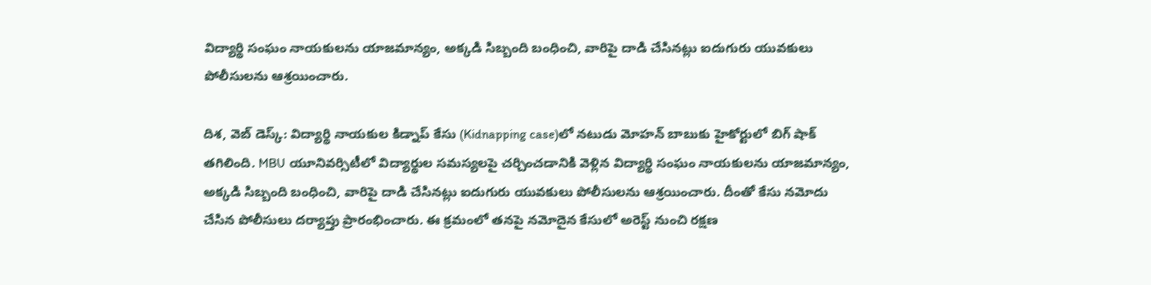విద్యార్థి సంఘం నాయకులను యాజమాన్యం, అక్కడి సిబ్బంది బంధించి, వారిపై దాడి చేసినట్లు ఐదుగురు యువకులు పోలీసులను ఆశ్రయించారు.

దిశ, వెబ్ డెస్క్: విద్యార్థి నాయకుల కిడ్నాప్ కేసు (Kidnapping case)లో నటుడు మోహన్ బాబుకు హైకోర్టులో బిగ్ షాక్ తగిలింది. MBU యూనివర్సిటీలో విద్యార్థుల సమస్యలపై చర్చించడానికి వెళ్లిన విద్యార్థి సంఘం నాయకులను యాజమాన్యం, అక్కడి సిబ్బంది బంధించి, వారిపై దాడి చేసినట్లు ఐదుగురు యువకులు పోలీసులను ఆశ్రయించారు. దీంతో కేసు నమోదు చేసిన పోలీసులు దర్యాప్తు ప్రారంభించారు. ఈ క్రమంలో తనపై నమోదైన కేసులో అరెస్ట్ నుంచి రక్షణ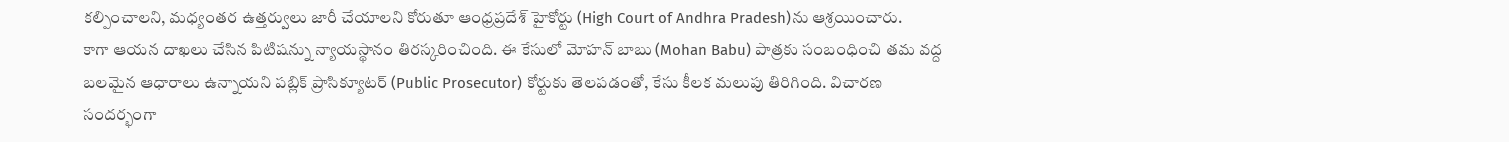కల్పించాలని, మధ్యంతర ఉత్తర్వులు జారీ చేయాలని కోరుతూ ఆంధ్రప్రదేశ్ హైకోర్టు (High Court of Andhra Pradesh)ను ఆశ్రయించారు.
కాగా ఆయన దాఖలు చేసిన పిటిషన్ను న్యాయస్థానం తిరస్కరించింది. ఈ కేసులో మోహన్ బాబు (Mohan Babu) పాత్రకు సంబంధించి తమ వద్ద బలమైన ఆధారాలు ఉన్నాయని పబ్లిక్ ప్రాసిక్యూటర్ (Public Prosecutor) కోర్టుకు తెలపడంతో, కేసు కీలక మలుపు తిరిగింది. విచారణ సందర్భంగా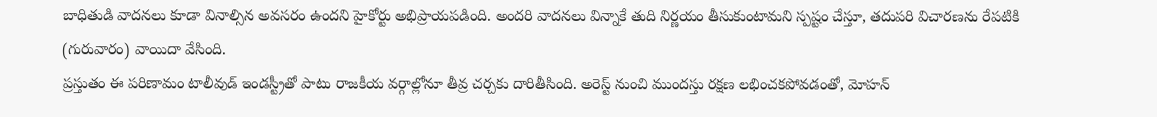బాధితుడి వాదనలు కూడా వినాల్సిన అవసరం ఉందని హైకోర్టు అభిప్రాయపడింది. అందరి వాదనలు విన్నాకే తుది నిర్ణయం తీసుకుంటామని స్పష్టం చేస్తూ, తదుపరి విచారణను రేపటికి (గురువారం) వాయిదా వేసింది.
ప్రస్తుతం ఈ పరిణామం టాలీవుడ్ ఇండస్ట్రీతో పాటు రాజకీయ వర్గాల్లోనూ తీవ్ర చర్చకు దారితీసింది. అరెస్ట్ నుంచి ముందస్తు రక్షణ లభించకపోవడంతో, మోహన్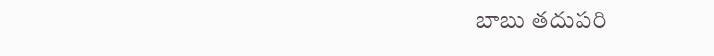బాబు తదుపరి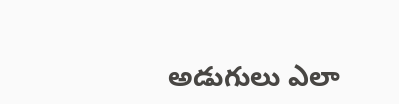అడుగులు ఎలా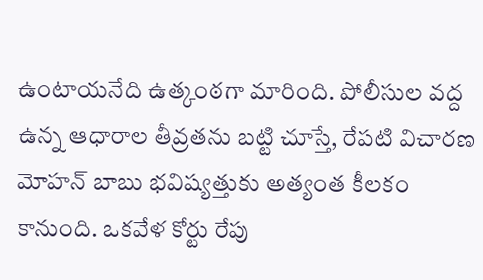ఉంటాయనేది ఉత్కంఠగా మారింది. పోలీసుల వద్ద ఉన్న ఆధారాల తీవ్రతను బట్టి చూస్తే, రేపటి విచారణ మోహన్ బాబు భవిష్యత్తుకు అత్యంత కీలకం కానుంది. ఒకవేళ కోర్టు రేపు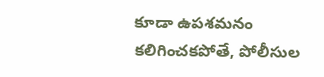కూడా ఉపశమనం కలిగించకపోతే, పోలీసుల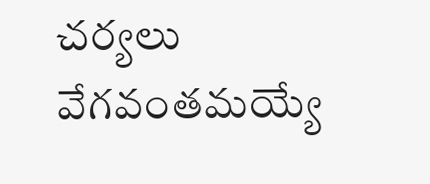చర్యలు వేగవంతమయ్యే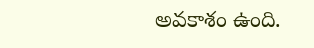అవకాశం ఉంది.